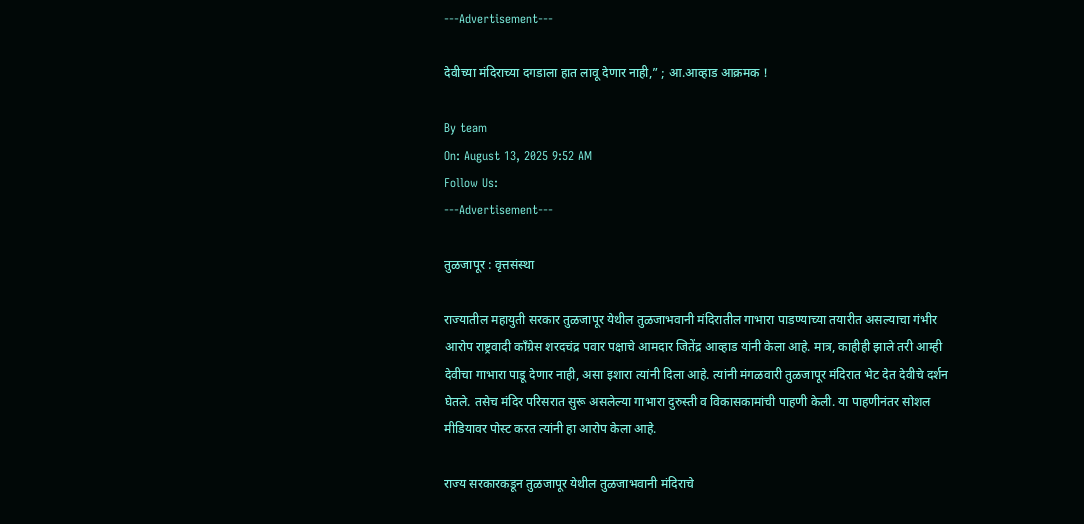---Advertisement---

देवीच्या मंदिराच्या दगडाला हात लावू देणार नाही,” ; आ.आव्हाड आक्रमक !

By team
On: August 13, 2025 9:52 AM
Follow Us:
---Advertisement---

तुळजापूर : वृत्तसंस्था

राज्यातील महायुती सरकार तुळजापूर येथील तुळजाभवानी मंदिरातील गाभारा पाडण्याच्या तयारीत असल्याचा गंभीर आरोप राष्ट्रवादी काँग्रेस शरदचंद्र पवार पक्षाचे आमदार जितेंद्र आव्हाड यांनी केला आहे. मात्र, काहीही झाले तरी आम्ही देवीचा गाभारा पाडू देणार नाही, असा इशारा त्यांनी दिला आहे. त्यांनी मंगळवारी तुळजापूर मंदिरात भेट देत देवीचे दर्शन घेतले. तसेच मंदिर परिसरात सुरू असलेल्या गाभारा दुरुस्ती व विकासकामांची पाहणी केली. या पाहणीनंतर सोशल मीडियावर पोस्ट करत त्यांनी हा आरोप केला आहे.

राज्य सरकारकडून तुळजापूर येथील तुळजाभवानी मंदिराचे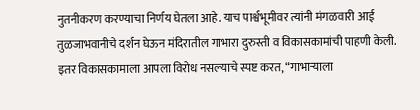नुतनीकरण करण्याचा निर्णय घेतला आहे. याच पार्श्वभूमीवर त्यांनी मंगळवारी आई तुळजाभवानीचे दर्शन घेऊन मंदिरातील गाभारा दुरुस्ती व विकासकामांची पाहणी केली. इतर विकासकामाला आपला विरोध नसल्याचे स्पष्ट करत, “गाभाऱ्याला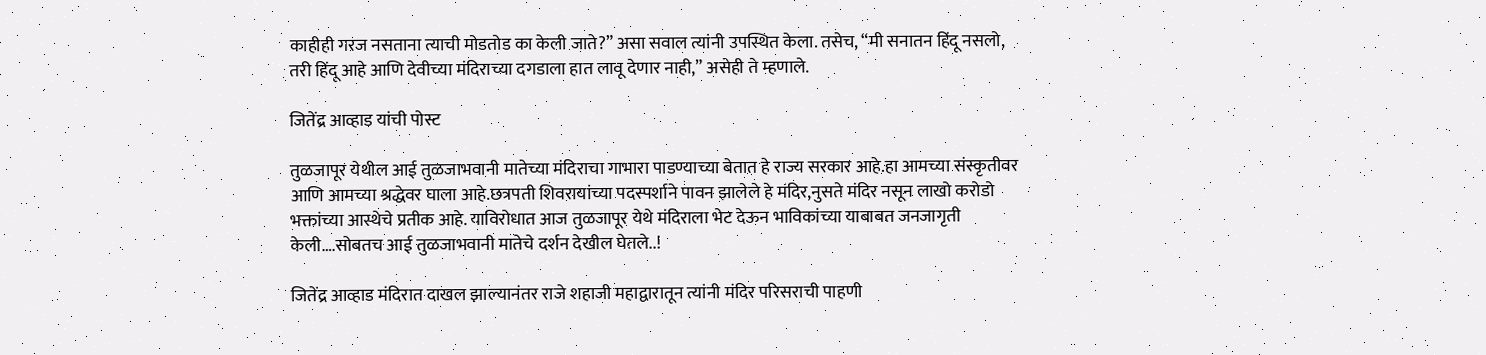काहीही गरज नसताना त्याची मोडतोड का केली जाते?” असा सवाल त्यांनी उपस्थित केला. तसेच, “मी सनातन हिंदू नसलो, तरी हिंदू आहे आणि देवीच्या मंदिराच्या दगडाला हात लावू देणार नाही,” असेही ते म्हणाले.

जितेंद्र आव्हाड यांची पोस्ट

तुळजापूर येथील आई तुळजाभवानी मातेच्या मंदिराचा गाभारा पाडण्याच्या बेतात हे राज्य सरकार आहे.हा आमच्या संस्कृतीवर आणि आमच्या श्रद्धेवर घाला आहे.छत्रपती शिवरायांच्या पदस्पर्शाने पावन झालेले हे मंदिर,नुसते मंदिर नसून लाखो करोडो भक्तांच्या आस्थेचे प्रतीक आहे. याविरोधात आज तुळजापूर येथे मंदिराला भेट देऊन भाविकांच्या याबाबत जनजागृती केली….सोबतच आई तुळजाभवानी मातेचे दर्शन देखील घेतले..!

जितेंद्र आव्हाड मंदिरात दाखल झाल्यानंतर राजे शहाजी महाद्वारातून त्यांनी मंदिर परिसराची पाहणी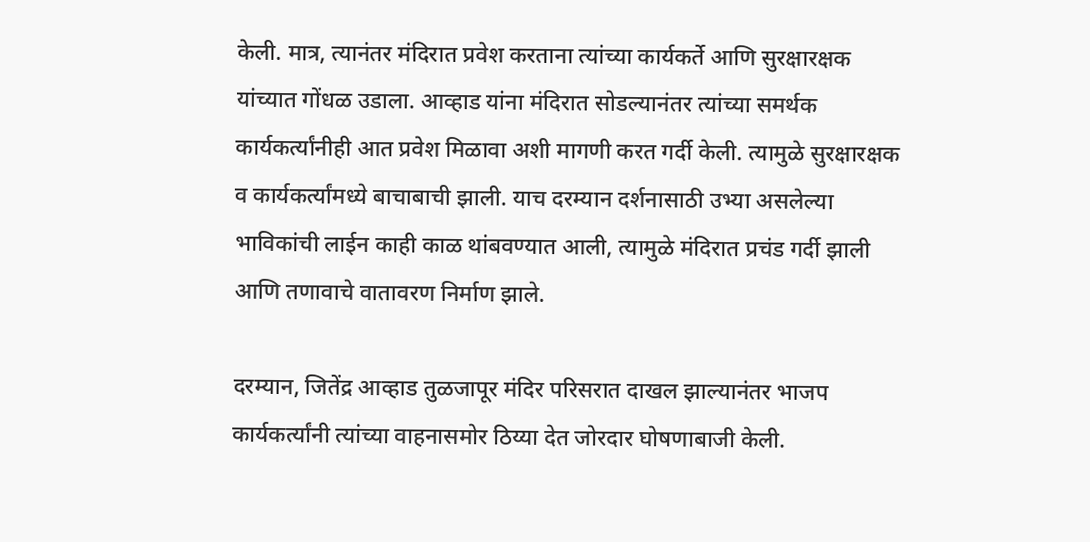केली. मात्र, त्यानंतर मंदिरात प्रवेश करताना त्यांच्या कार्यकर्ते आणि सुरक्षारक्षक यांच्यात गोंधळ उडाला. आव्हाड यांना मंदिरात सोडल्यानंतर त्यांच्या समर्थक कार्यकर्त्यांनीही आत प्रवेश मिळावा अशी मागणी करत गर्दी केली. त्यामुळे सुरक्षारक्षक व कार्यकर्त्यांमध्ये बाचाबाची झाली. याच दरम्यान दर्शनासाठी उभ्या असलेल्या भाविकांची लाईन काही काळ थांबवण्यात आली, त्यामुळे मंदिरात प्रचंड गर्दी झाली आणि तणावाचे वातावरण निर्माण झाले.

दरम्यान, जितेंद्र आव्हाड तुळजापूर मंदिर परिसरात दाखल झाल्यानंतर भाजप कार्यकर्त्यांनी त्यांच्या वाहनासमोर ठिय्या देत जोरदार घोषणाबाजी केली.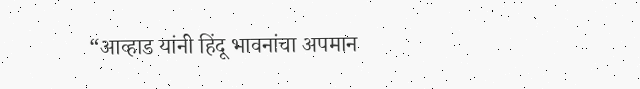“आव्हाड यांनी हिंदू भावनांचा अपमान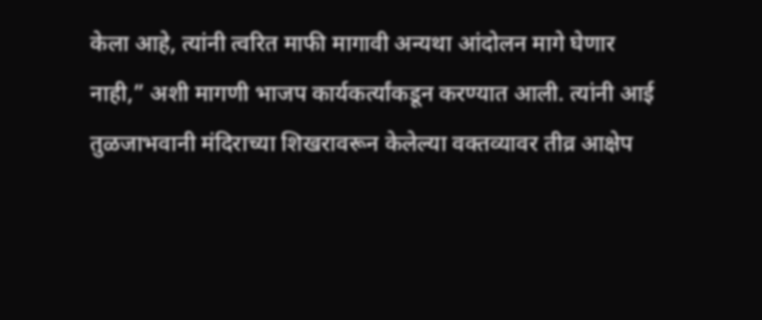केला आहे, त्यांनी त्वरित माफी मागावी अन्यथा आंदोलन मागे घेणार नाही,” अशी मागणी भाजप कार्यकर्त्यांकडून करण्यात आली. त्यांनी आई तुळजाभवानी मंदिराच्या शिखरावरून केलेल्या वक्तव्यावर तीव्र आक्षेप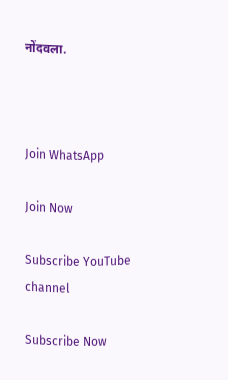नोंदवला.



Join WhatsApp

Join Now

Subscribe YouTube channel

Subscribe Now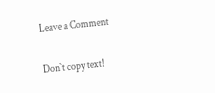Leave a Comment

Don`t copy text!